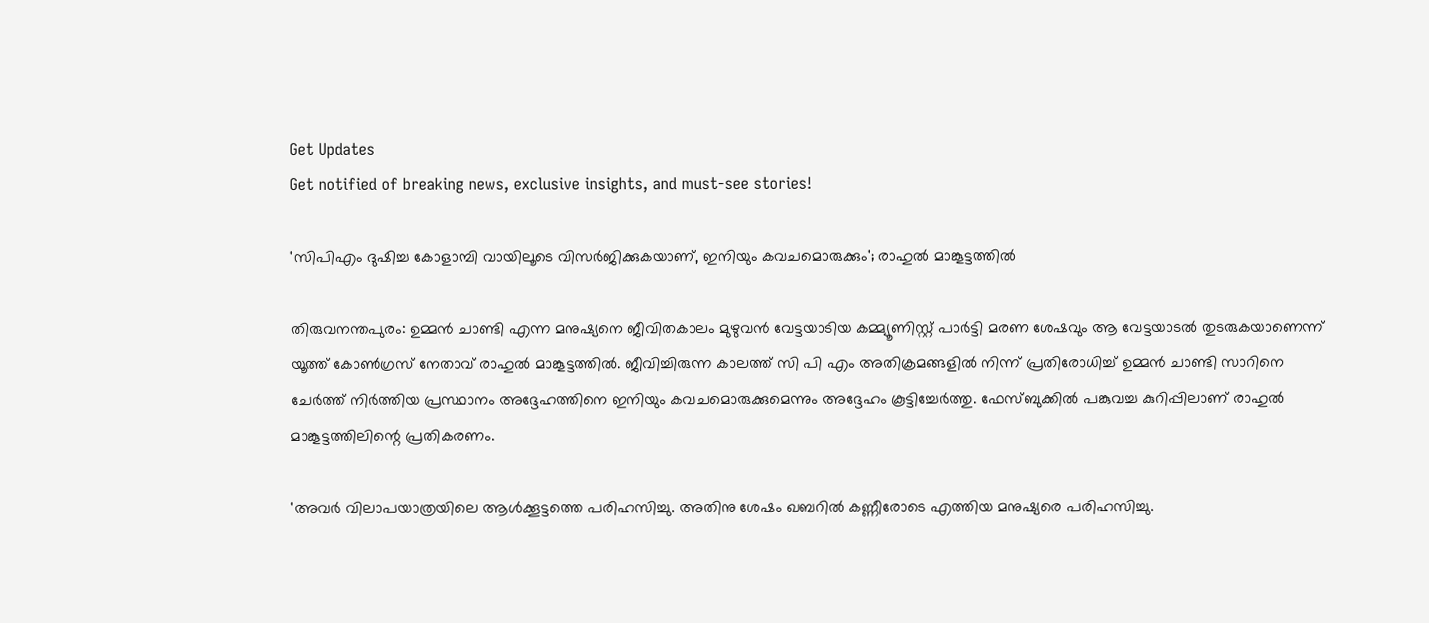Get Updates
Get notified of breaking news, exclusive insights, and must-see stories!

'സിപിഎം ദുഷിച്ച കോളാമ്പി വായിലൂടെ വിസര്‍ജിക്കുകയാണ്, ഇനിയും കവചമൊരുക്കും'; രാഹുല്‍ മാങ്കൂട്ടത്തില്‍

തിരുവനന്തപുരം: ഉമ്മന്‍ ചാണ്ടി എന്ന മനുഷ്യനെ ജീവിതകാലം മുഴുവന്‍ വേട്ടയാടിയ കമ്മ്യൂണിസ്റ്റ് പാര്‍ട്ടി മരണ ശേഷവും ആ വേട്ടയാടല്‍ തുടരുകയാണെന്ന് യൂത്ത് കോണ്‍ഗ്രസ് നേതാവ് രാഹുല്‍ മാങ്കൂട്ടത്തില്‍. ജീവിച്ചിരുന്ന കാലത്ത് സി പി എം അതിക്രമങ്ങളില്‍ നിന്ന് പ്രതിരോധിച്ച് ഉമ്മന്‍ ചാണ്ടി സാറിനെ ചേര്‍ത്ത് നിര്‍ത്തിയ പ്രസ്ഥാനം അദ്ദേഹത്തിനെ ഇനിയും കവചമൊരുക്കുമെന്നും അദ്ദേഹം കൂട്ടിച്ചേര്‍ത്തു. ഫേസ്ബുക്കില്‍ പങ്കുവച്ച കുറിപ്പിലാണ് രാഹുല്‍ മാങ്കൂട്ടത്തിലിന്റെ പ്രതികരണം.

'അവര്‍ വിലാപയാത്രയിലെ ആള്‍ക്കൂട്ടത്തെ പരിഹസിച്ചു. അതിനു ശേഷം ഖബറില്‍ കണ്ണീരോടെ എത്തിയ മനുഷ്യരെ പരിഹസിച്ചു.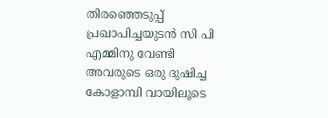തിരഞ്ഞെടുപ്പ് പ്രഖാപിച്ചയുടന്‍ സി പി എമ്മിനു വേണ്ടി അവരുടെ ഒരു ദുഷിച്ച കോളാമ്പി വായിലൂടെ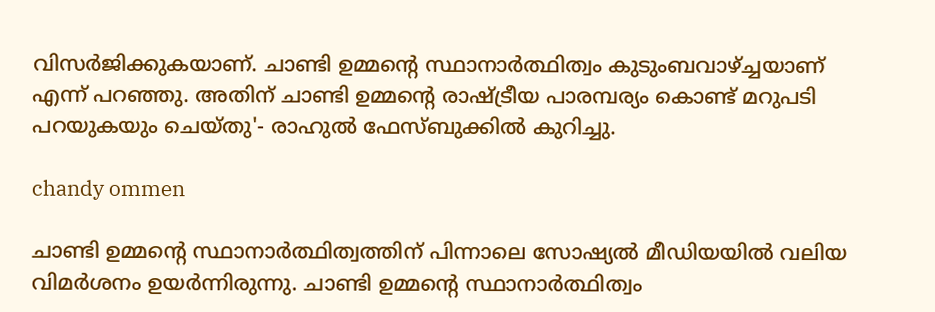വിസര്‍ജിക്കുകയാണ്. ചാണ്ടി ഉമ്മന്റെ സ്ഥാനാര്‍ത്ഥിത്വം കുടുംബവാഴ്ച്ചയാണ് എന്ന് പറഞ്ഞു. അതിന് ചാണ്ടി ഉമ്മന്റെ രാഷ്ട്രീയ പാരമ്പര്യം കൊണ്ട് മറുപടി പറയുകയും ചെയ്തു'- രാഹുല്‍ ഫേസ്ബുക്കില്‍ കുറിച്ചു.

chandy ommen

ചാണ്ടി ഉമ്മന്റെ സ്ഥാനാര്‍ത്ഥിത്വത്തിന് പിന്നാലെ സോഷ്യല്‍ മീഡിയയില്‍ വലിയ വിമര്‍ശനം ഉയര്‍ന്നിരുന്നു. ചാണ്ടി ഉമ്മന്റെ സ്ഥാനാര്‍ത്ഥിത്വം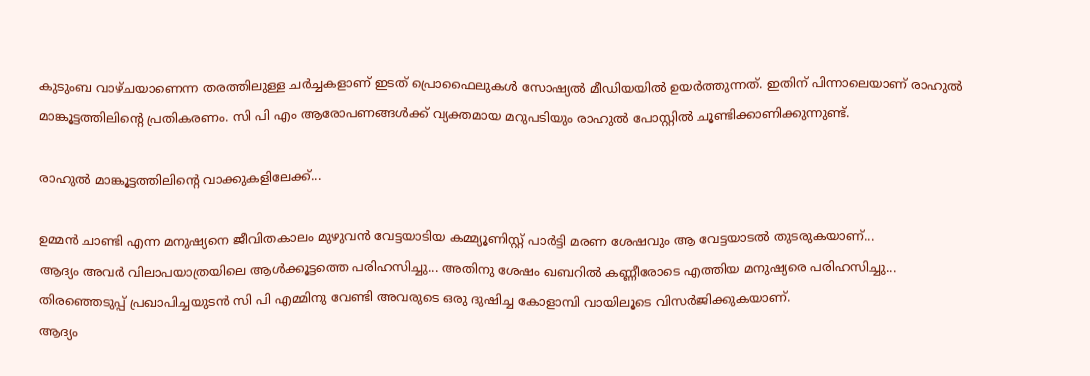കുടുംബ വാഴ്ചയാണെന്ന തരത്തിലുള്ള ചര്‍ച്ചകളാണ് ഇടത് പ്രൊഫൈലുകള്‍ സോഷ്യല്‍ മീഡിയയില്‍ ഉയര്‍ത്തുന്നത്. ഇതിന് പിന്നാലെയാണ് രാഹുല്‍ മാങ്കൂട്ടത്തിലിന്റെ പ്രതികരണം. സി പി എം ആരോപണങ്ങള്‍ക്ക് വ്യക്തമായ മറുപടിയും രാഹുല്‍ പോസ്റ്റില്‍ ചൂണ്ടിക്കാണിക്കുന്നുണ്ട്.

രാഹുല്‍ മാങ്കൂട്ടത്തിലിന്റെ വാക്കുകളിലേക്ക്...

ഉമ്മന്‍ ചാണ്ടി എന്ന മനുഷ്യനെ ജീവിതകാലം മുഴുവന്‍ വേട്ടയാടിയ കമ്മ്യൂണിസ്റ്റ് പാര്‍ട്ടി മരണ ശേഷവും ആ വേട്ടയാടല്‍ തുടരുകയാണ്...
ആദ്യം അവര്‍ വിലാപയാത്രയിലെ ആള്‍ക്കൂട്ടത്തെ പരിഹസിച്ചു... അതിനു ശേഷം ഖബറില്‍ കണ്ണീരോടെ എത്തിയ മനുഷ്യരെ പരിഹസിച്ചു...
തിരഞ്ഞെടുപ്പ് പ്രഖാപിച്ചയുടന്‍ സി പി എമ്മിനു വേണ്ടി അവരുടെ ഒരു ദുഷിച്ച കോളാമ്പി വായിലൂടെ വിസര്‍ജിക്കുകയാണ്.
ആദ്യം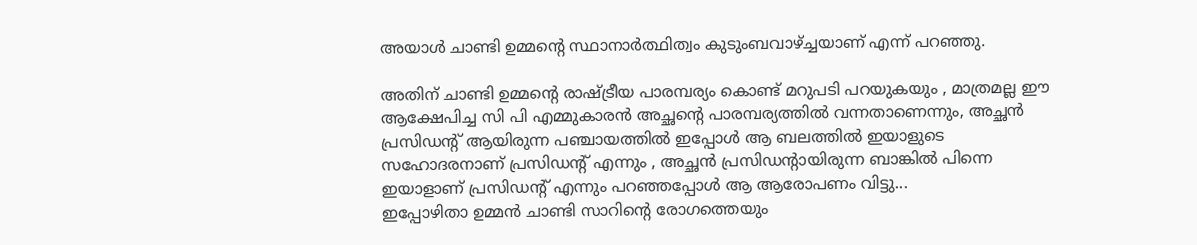അയാള്‍ ചാണ്ടി ഉമ്മന്റെ സ്ഥാനാര്‍ത്ഥിത്വം കുടുംബവാഴ്ച്ചയാണ് എന്ന് പറഞ്ഞു.

അതിന് ചാണ്ടി ഉമ്മന്റെ രാഷ്ട്രീയ പാരമ്പര്യം കൊണ്ട് മറുപടി പറയുകയും , മാത്രമല്ല ഈ ആക്ഷേപിച്ച സി പി എമ്മുകാരന്‍ അച്ഛന്റെ പാരമ്പര്യത്തില്‍ വന്നതാണെന്നും, അച്ഛന്‍ പ്രസിഡന്റ് ആയിരുന്ന പഞ്ചായത്തില്‍ ഇപ്പോള്‍ ആ ബലത്തില്‍ ഇയാളുടെ സഹോദരനാണ് പ്രസിഡന്റ് എന്നും , അച്ഛന്‍ പ്രസിഡന്റായിരുന്ന ബാങ്കില്‍ പിന്നെ ഇയാളാണ് പ്രസിഡന്റ് എന്നും പറഞ്ഞപ്പോള്‍ ആ ആരോപണം വിട്ടു...
ഇപ്പോഴിതാ ഉമ്മന്‍ ചാണ്ടി സാറിന്റെ രോഗത്തെയും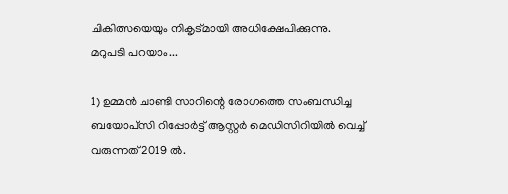ചികിത്സയെയും നികൃട്മായി അധിക്ഷേപിക്കുന്നു.
മറുപടി പറയാം...

1) ഉമ്മന്‍ ചാണ്ടി സാറിന്റെ രോഗത്തെ സംബന്ധിച്ച ബയോപ്‌സി റിപ്പോര്‍ട്ട് ആസ്റ്റര്‍ മെഡിസിറിയില്‍ വെച്ച് വരുന്നത് 2019 ല്‍.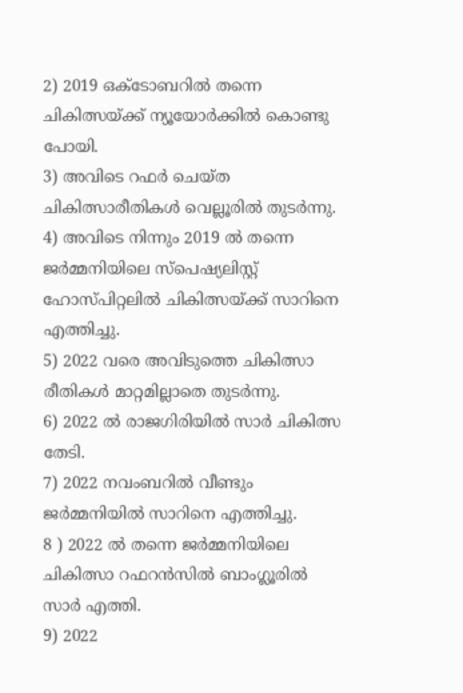2) 2019 ഒക്ടോബറില്‍ തന്നെ ചികിത്സയ്ക്ക് ന്യൂയോര്‍ക്കില്‍ കൊണ്ടു പോയി.
3) അവിടെ റഫര്‍ ചെയ്ത ചികിത്സാരീതികള്‍ വെല്ലൂരില്‍ തുടര്‍ന്നു.
4) അവിടെ നിന്നും 2019 ല്‍ തന്നെ ജര്‍മ്മനിയിലെ സ്‌പെഷ്യലിസ്റ്റ് ഹോസ്പിറ്റലില്‍ ചികിത്സയ്ക്ക് സാറിനെ എത്തിച്ചു.
5) 2022 വരെ അവിടുത്തെ ചികിത്സാ രീതികള്‍ മാറ്റമില്ലാതെ തുടര്‍ന്നു.
6) 2022 ല്‍ രാജഗിരിയില്‍ സാര്‍ ചികിത്സ തേടി.
7) 2022 നവംബറില്‍ വീണ്ടും ജര്‍മ്മനിയില്‍ സാറിനെ എത്തിച്ചു.
8 ) 2022 ല്‍ തന്നെ ജര്‍മ്മനിയിലെ ചികിത്സാ റഫറന്‍സില്‍ ബാംഗ്ലൂരില്‍ സാര്‍ എത്തി.
9) 2022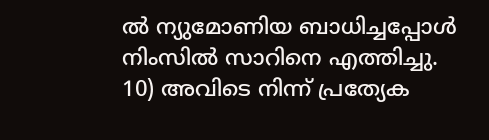ല്‍ ന്യുമോണിയ ബാധിച്ചപ്പോള്‍ നിംസില്‍ സാറിനെ എത്തിച്ചു.
10) അവിടെ നിന്ന് പ്രത്യേക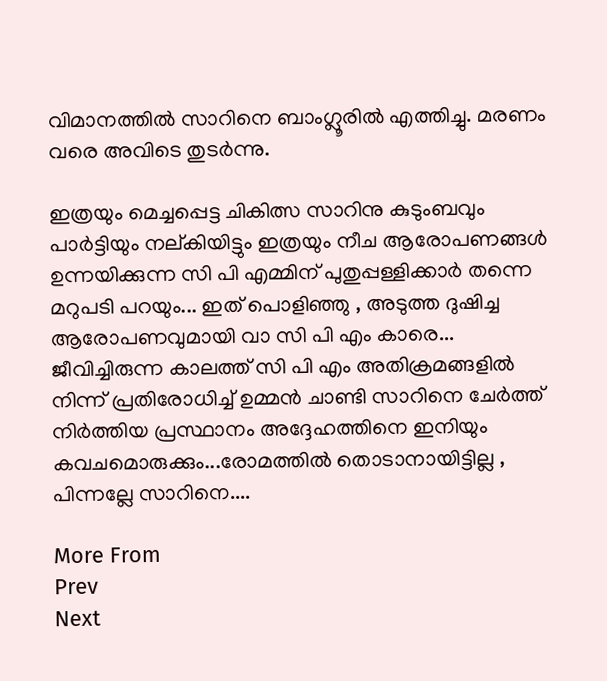വിമാനത്തില്‍ സാറിനെ ബാംഗ്ലൂരില്‍ എത്തിച്ചു. മരണം വരെ അവിടെ തുടര്‍ന്നു.

ഇത്രയും മെച്ചപ്പെട്ട ചികിത്സ സാറിനു കുടുംബവും പാര്‍ട്ടിയും നല്കിയിട്ടും ഇത്രയും നീച ആരോപണങ്ങള്‍ ഉന്നയിക്കുന്ന സി പി എമ്മിന് പുതുപ്പള്ളിക്കാര്‍ തന്നെ മറുപടി പറയും... ഇത് പൊളിഞ്ഞു , അടുത്ത ദുഷിച്ച ആരോപണവുമായി വാ സി പി എം കാരെ... ജീവിച്ചിരുന്ന കാലത്ത് സി പി എം അതിക്രമങ്ങളില്‍ നിന്ന് പ്രതിരോധിച്ച് ഉമ്മന്‍ ചാണ്ടി സാറിനെ ചേര്‍ത്ത് നിര്‍ത്തിയ പ്രസ്ഥാനം അദ്ദേഹത്തിനെ ഇനിയും കവചമൊരുക്കും...രോമത്തില്‍ തൊടാനായിട്ടില്ല , പിന്നല്ലേ സാറിനെ....

More From
Prev
Next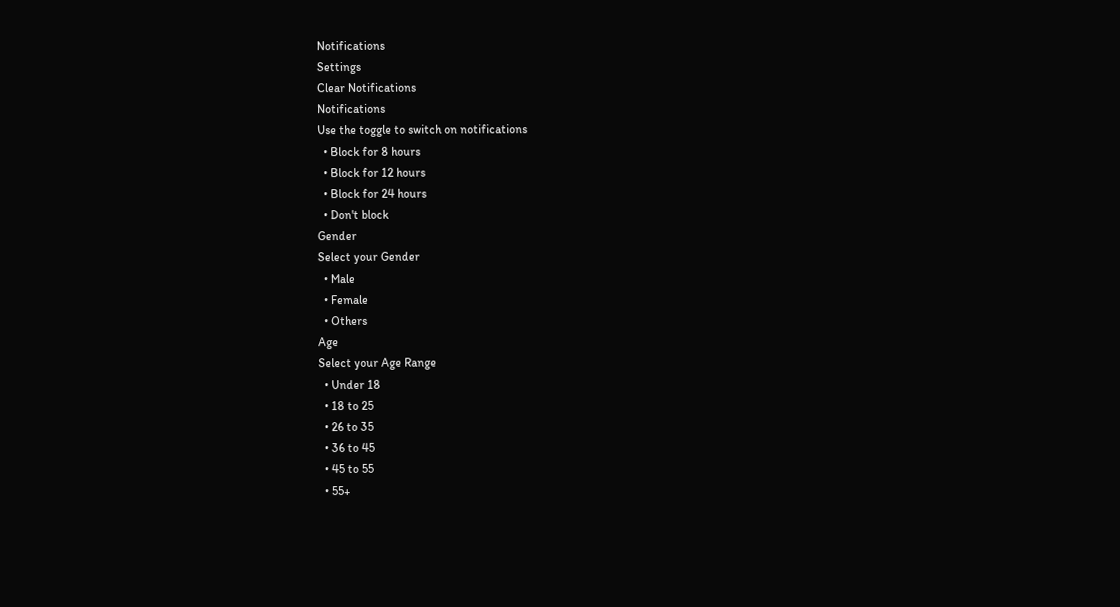Notifications
Settings
Clear Notifications
Notifications
Use the toggle to switch on notifications
  • Block for 8 hours
  • Block for 12 hours
  • Block for 24 hours
  • Don't block
Gender
Select your Gender
  • Male
  • Female
  • Others
Age
Select your Age Range
  • Under 18
  • 18 to 25
  • 26 to 35
  • 36 to 45
  • 45 to 55
  • 55+